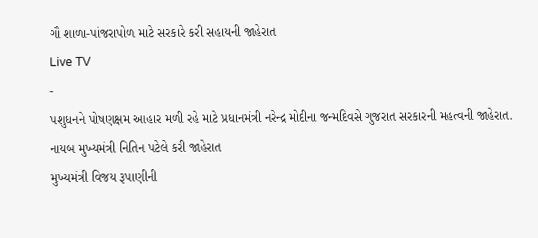ગૌ શાળા-પાંજરાપોળ માટે સરકારે કરી સહાયની જાહેરાત
Live TV
-
પશુધનને પોષણક્ષમ આહાર મળી રહે માટે પ્રધાનમંત્રી નરેન્દ્ર મોદીના જન્મદિવસે ગુજરાત સરકારની મહત્વની જાહેરાત. નાયબ મુખ્યમંત્રી નિતિન પટેલે કરી જાહેરાત
મુખ્યમંત્રી વિજય રૂપાણીની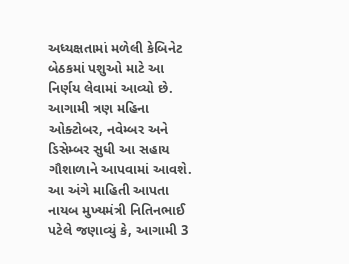અધ્યક્ષતામાં મળેલી કેબિનેટ બેઠકમાં પશુઓ માટે આ નિર્ણય લેવામાં આવ્યો છે. આગામી ત્રણ મહિના ઓક્ટોબર, નવેમ્બર અને ડિસેમ્બર સુધી આ સહાય ગૌશાળાને આપવામાં આવશે.
આ અંગે માહિતી આપતા નાયબ મુખ્યમંત્રી નિતિનભાઈ પટેલે જણાવ્યું કે, આગામી 3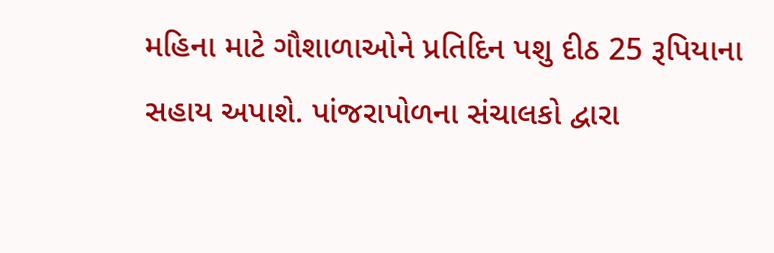મહિના માટે ગૌશાળાઓને પ્રતિદિન પશુ દીઠ 25 રૂપિયાના સહાય અપાશે. પાંજરાપોળના સંચાલકો દ્વારા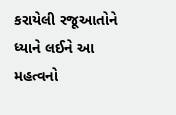કરાયેલી રજૂઆતોને ધ્યાને લઈને આ મહત્વનો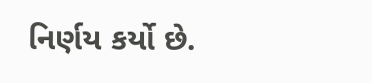નિર્ણય કર્યો છે.